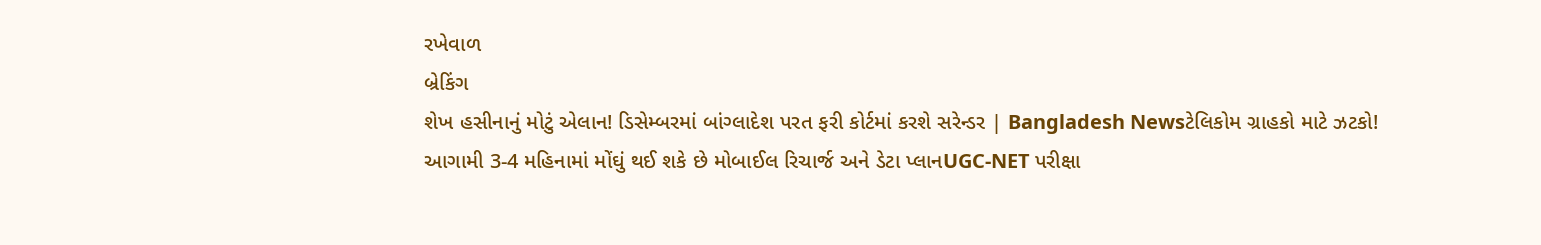રખેવાળ
બ્રેકિંગ
શેખ હસીનાનું મોટું એલાન! ડિસેમ્બરમાં બાંગ્લાદેશ પરત ફરી કોર્ટમાં કરશે સરેન્ડર | Bangladesh Newsટેલિકોમ ગ્રાહકો માટે ઝટકો! આગામી 3-4 મહિનામાં મોંઘું થઈ શકે છે મોબાઈલ રિચાર્જ અને ડેટા પ્લાનUGC-NET પરીક્ષા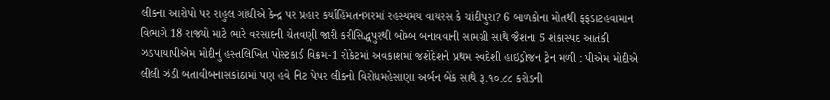લીકના આરોપો પર રાહુલ ગાંધીએ કેન્દ્ર પર પ્રહાર કર્યાહિંમતનગરમાં રહસ્યમય વાયરસ કે ચાંદીપુરા? 6 બાળકોના મોતથી ફફડાટહવામાન વિભાગે 18 રાજ્યો માટે ભારે વરસાદની ચેતવણી જારી કરીસિદ્ધપુરથી બોમ્બ બનાવવાની સામગ્રી સાથે જૈશના 5 શંકાસ્પદ આતંકી ઝડપાયાપીએમ મોદીનું હસ્તલિખિત પોસ્ટકાર્ડ વિક્રમ-1 રોકેટમાં અવકાશમાં જશેદેશને પ્રથમ સ્વદેશી હાઇડ્રોજન ટ્રેન મળી : પીએમ મોદીએ લીલી ઝંડી બતાવીબનાસકાંઠામાં પણ હવે નિટ પેપર લીકનો વિરોધમહેસાણા અર્બન બેંક સાથે રૂ.૧૦.૮૮ કરોડની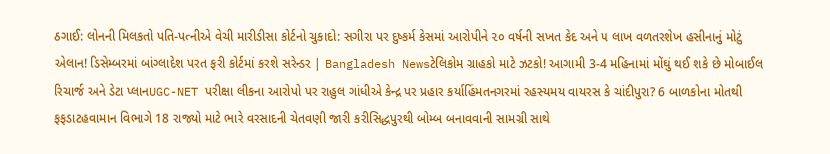ઠગાઈ: લોનની મિલકતો પતિ-પત્નીએ વેચી મારીડીસા કોર્ટનો ચુકાદો: સગીરા પર દુષ્કર્મ કેસમાં આરોપીને ૨૦ વર્ષની સખત કેદ અને ૫ લાખ વળતરશેખ હસીનાનું મોટું એલાન! ડિસેમ્બરમાં બાંગ્લાદેશ પરત ફરી કોર્ટમાં કરશે સરેન્ડર | Bangladesh Newsટેલિકોમ ગ્રાહકો માટે ઝટકો! આગામી 3-4 મહિનામાં મોંઘું થઈ શકે છે મોબાઈલ રિચાર્જ અને ડેટા પ્લાનUGC-NET પરીક્ષા લીકના આરોપો પર રાહુલ ગાંધીએ કેન્દ્ર પર પ્રહાર કર્યાહિંમતનગરમાં રહસ્યમય વાયરસ કે ચાંદીપુરા? 6 બાળકોના મોતથી ફફડાટહવામાન વિભાગે 18 રાજ્યો માટે ભારે વરસાદની ચેતવણી જારી કરીસિદ્ધપુરથી બોમ્બ બનાવવાની સામગ્રી સાથે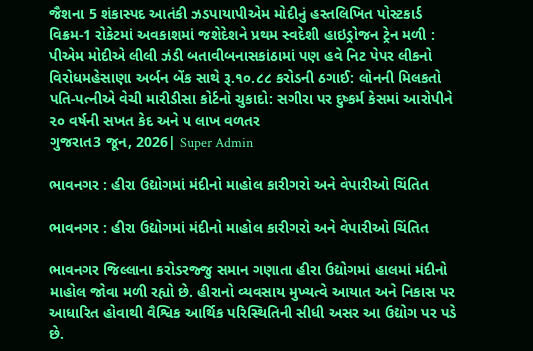જૈશના 5 શંકાસ્પદ આતંકી ઝડપાયાપીએમ મોદીનું હસ્તલિખિત પોસ્ટકાર્ડ વિક્રમ-1 રોકેટમાં અવકાશમાં જશેદેશને પ્રથમ સ્વદેશી હાઇડ્રોજન ટ્રેન મળી : પીએમ મોદીએ લીલી ઝંડી બતાવીબનાસકાંઠામાં પણ હવે નિટ પેપર લીકનો વિરોધમહેસાણા અર્બન બેંક સાથે રૂ.૧૦.૮૮ કરોડની ઠગાઈ: લોનની મિલકતો પતિ-પત્નીએ વેચી મારીડીસા કોર્ટનો ચુકાદો: સગીરા પર દુષ્કર્મ કેસમાં આરોપીને ૨૦ વર્ષની સખત કેદ અને ૫ લાખ વળતર
ગુજરાત3 જૂન, 2026| Super Admin

ભાવનગર : હીરા ઉદ્યોગમાં મંદીનો માહોલ કારીગરો અને વેપારીઓ ચિંતિત

ભાવનગર : હીરા ઉદ્યોગમાં મંદીનો માહોલ કારીગરો અને વેપારીઓ ચિંતિત

ભાવનગર જિલ્લાના કરોડરજ્જુ સમાન ગણાતા હીરા ઉદ્યોગમાં હાલમાં મંદીનો માહોલ જોવા મળી રહ્યો છે. હીરાનો વ્યવસાય મુખ્યત્વે આયાત અને નિકાસ પર આધારિત હોવાથી વૈશ્વિક આર્થિક પરિસ્થિતિની સીધી અસર આ ઉદ્યોગ પર પડે છે.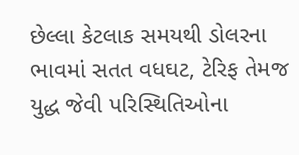છેલ્લા કેટલાક સમયથી ડોલરના ભાવમાં સતત વધઘટ, ટેરિફ તેમજ  યુદ્ધ જેવી પરિસ્થિતિઓના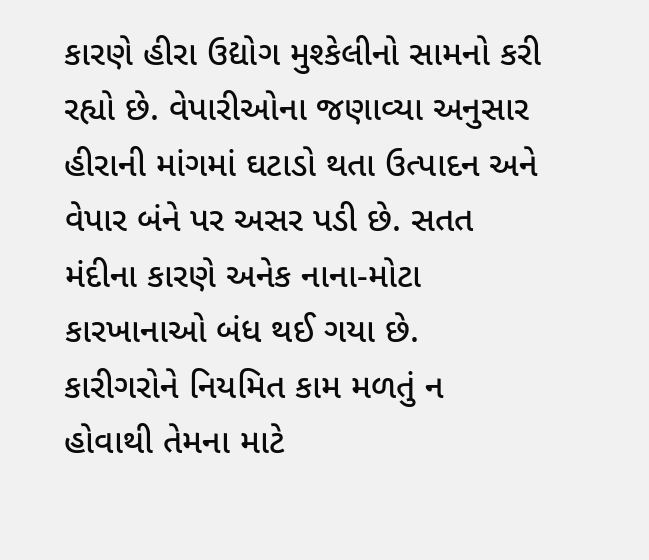કારણે હીરા ઉદ્યોગ મુશ્કેલીનો સામનો કરી રહ્યો છે. વેપારીઓના જણાવ્યા અનુસાર હીરાની માંગમાં ઘટાડો થતા ઉત્પાદન અને વેપાર બંને પર અસર પડી છે. સતત મંદીના કારણે અનેક નાના-મોટા કારખાનાઓ બંધ થઈ ગયા છે. કારીગરોને નિયમિત કામ મળતું ન હોવાથી તેમના માટે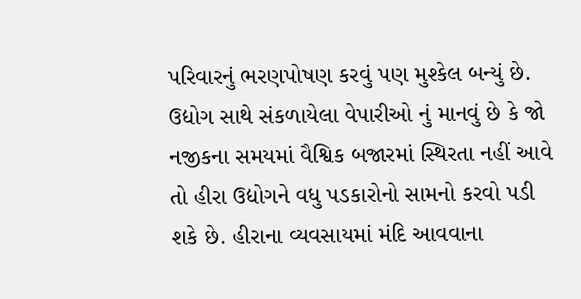પરિવારનું ભરણપોષણ કરવું પણ મુશ્કેલ બન્યું છે. ઉદ્યોગ સાથે સંકળાયેલા વેપારીઓ નું માનવું છે કે જો નજીકના સમયમાં વૈશ્વિક બજારમાં સ્થિરતા નહીં આવે તો હીરા ઉદ્યોગને વધુ પડકારોનો સામનો કરવો પડી શકે છે. હીરાના વ્યવસાયમાં મંદિ આવવાના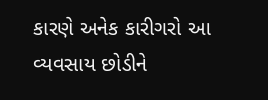કારણે અનેક કારીગરો આ વ્યવસાય છોડીને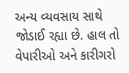અન્ય વ્યવસાય સાથે જોડાઈ રહ્યા છે. હાલ તો વેપારીઓ અને કારીગરો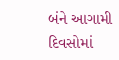બંને આગામી દિવસોમાં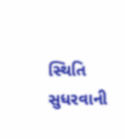સ્થિતિ સુધરવાની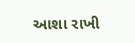આશા રાખી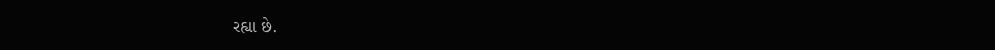રહ્યા છે.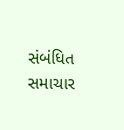સંબંધિત સમાચાર